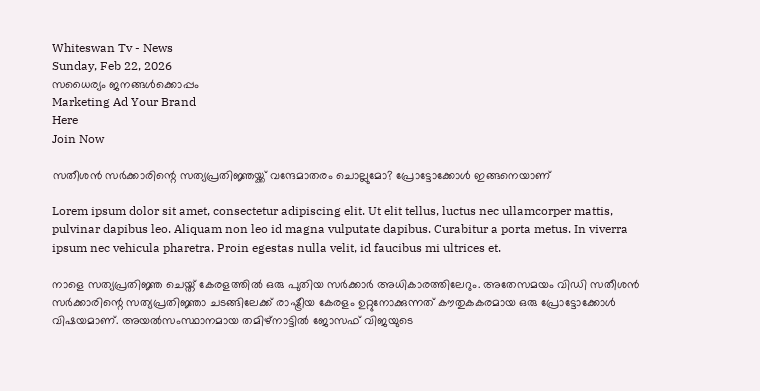Whiteswan Tv - News
Sunday, Feb 22, 2026
സധൈര്യം ജനങ്ങൾക്കൊപ്പം
Marketing Ad Your Brand
Here
Join Now

സതീശന്‍ സര്‍ക്കാരിന്റെ സത്യപ്രതിജ്ഞയ്ക്ക് വന്ദേമാതരം ചൊല്ലുമോ? പ്രോട്ടോക്കോള്‍ ഇങ്ങനെയാണ്

Lorem ipsum dolor sit amet, consectetur adipiscing elit. Ut elit tellus, luctus nec ullamcorper mattis, pulvinar dapibus leo. Aliquam non leo id magna vulputate dapibus. Curabitur a porta metus. In viverra ipsum nec vehicula pharetra. Proin egestas nulla velit, id faucibus mi ultrices et.

നാളെ സത്യപ്രതിജ്ഞ ചെയ്ത് കേരളത്തില്‍ ഒരു പുതിയ സര്‍ക്കാര്‍ അധികാരത്തിലേറും. അതേസമയം വിഡി സതീശന്‍ സര്‍ക്കാരിന്റെ സത്യപ്രതിജ്ഞാ ചടങ്ങിലേക്ക് രാഷ്ട്രീയ കേരളം ഉറ്റുനോക്കുന്നത് കൗതുകകരമായ ഒരു പ്രോട്ടോക്കോള്‍ വിഷയമാണ്. അയല്‍സംസ്ഥാനമായ തമിഴ്നാട്ടില്‍ ജോസഫ് വിജയുടെ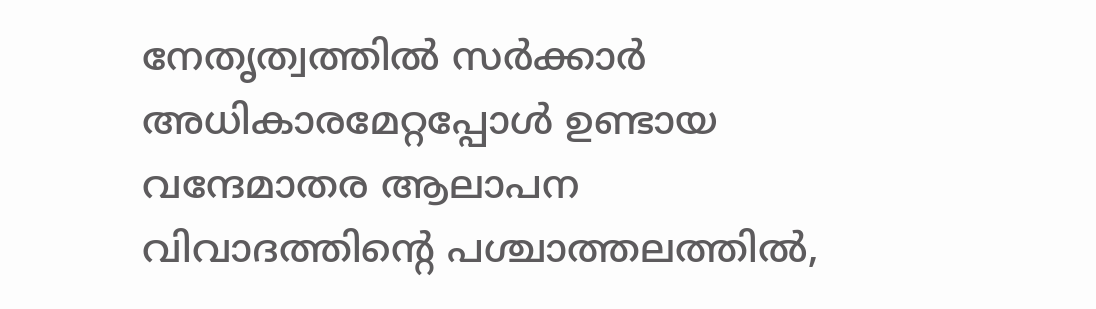നേതൃത്വത്തില്‍ സര്‍ക്കാര്‍ അധികാരമേറ്റപ്പോള്‍ ഉണ്ടായ വന്ദേമാതര ആലാപന വിവാദത്തിന്റെ പശ്ചാത്തലത്തില്‍,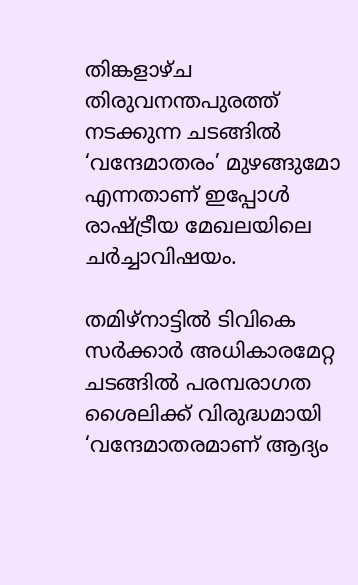തിങ്കളാഴ്ച തിരുവനന്തപുരത്ത് നടക്കുന്ന ചടങ്ങില്‍ ‘വന്ദേമാതരം’ മുഴങ്ങുമോ എന്നതാണ് ഇപ്പോള്‍ രാഷ്ട്രീയ മേഖലയിലെ ചര്‍ച്ചാവിഷയം.

തമിഴ്‌നാട്ടില്‍ ടിവികെ സര്‍ക്കാര്‍ അധികാരമേറ്റ ചടങ്ങില്‍ പരമ്പരാഗത ശൈലിക്ക് വിരുദ്ധമായി ‘വന്ദേമാതരമാണ് ആദ്യം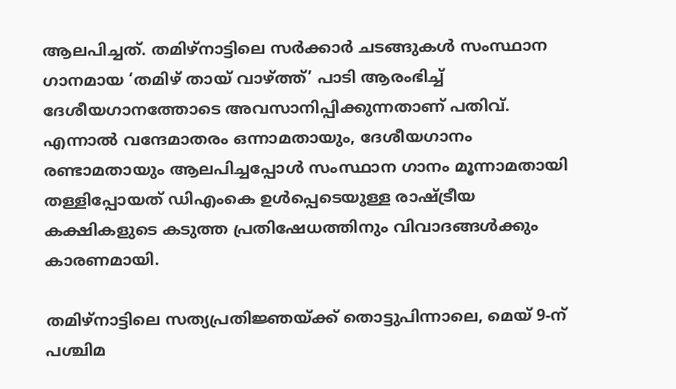ആലപിച്ചത്. തമിഴ്നാട്ടിലെ സര്‍ക്കാര്‍ ചടങ്ങുകള്‍ സംസ്ഥാന ഗാനമായ ‘തമിഴ് തായ് വാഴ്ത്ത്’ പാടി ആരംഭിച്ച് ദേശീയഗാനത്തോടെ അവസാനിപ്പിക്കുന്നതാണ് പതിവ്. എന്നാല്‍ വന്ദേമാതരം ഒന്നാമതായും, ദേശീയഗാനം രണ്ടാമതായും ആലപിച്ചപ്പോള്‍ സംസ്ഥാന ഗാനം മൂന്നാമതായി തള്ളിപ്പോയത് ഡിഎംകെ ഉള്‍പ്പെടെയുള്ള രാഷ്ട്രീയ കക്ഷികളുടെ കടുത്ത പ്രതിഷേധത്തിനും വിവാദങ്ങള്‍ക്കും കാരണമായി.

തമിഴ്നാട്ടിലെ സത്യപ്രതിജ്ഞയ്ക്ക് തൊട്ടുപിന്നാലെ, മെയ് 9-ന് പശ്ചിമ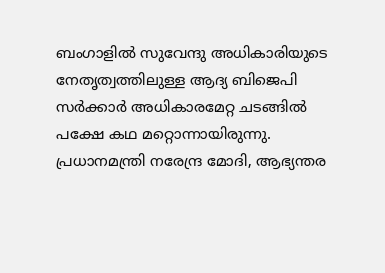ബംഗാളില്‍ സുവേന്ദു അധികാരിയുടെ നേതൃത്വത്തിലുള്ള ആദ്യ ബിജെപി സര്‍ക്കാര്‍ അധികാരമേറ്റ ചടങ്ങില്‍ പക്ഷേ കഥ മറ്റൊന്നായിരുന്നു. പ്രധാനമന്ത്രി നരേന്ദ്ര മോദി, ആഭ്യന്തര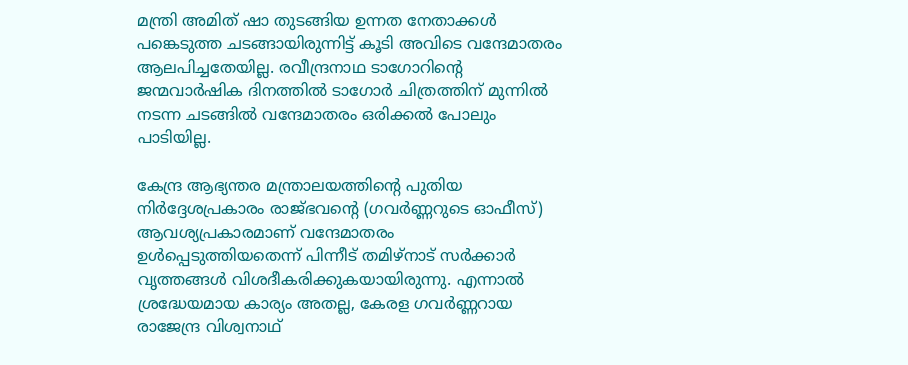മന്ത്രി അമിത് ഷാ തുടങ്ങിയ ഉന്നത നേതാക്കള്‍ പങ്കെടുത്ത ചടങ്ങായിരുന്നിട്ട് കൂടി അവിടെ വന്ദേമാതരം ആലപിച്ചതേയില്ല. രവീന്ദ്രനാഥ ടാഗോറിന്റെ ജന്മവാര്‍ഷിക ദിനത്തില്‍ ടാഗോര്‍ ചിത്രത്തിന് മുന്നില്‍ നടന്ന ചടങ്ങില്‍ വന്ദേമാതരം ഒരിക്കല്‍ പോലും പാടിയില്ല.

കേന്ദ്ര ആഭ്യന്തര മന്ത്രാലയത്തിന്റെ പുതിയ നിര്‍ദ്ദേശപ്രകാരം രാജ്ഭവന്റെ (ഗവര്‍ണ്ണറുടെ ഓഫീസ്) ആവശ്യപ്രകാരമാണ് വന്ദേമാതരം ഉള്‍പ്പെടുത്തിയതെന്ന് പിന്നീട് തമിഴ്നാട് സര്‍ക്കാര്‍ വൃത്തങ്ങള്‍ വിശദീകരിക്കുകയായിരുന്നു. എന്നാല്‍ ശ്രദ്ധേയമായ കാര്യം അതല്ല, കേരള ഗവര്‍ണ്ണറായ രാജേന്ദ്ര വിശ്വനാഥ്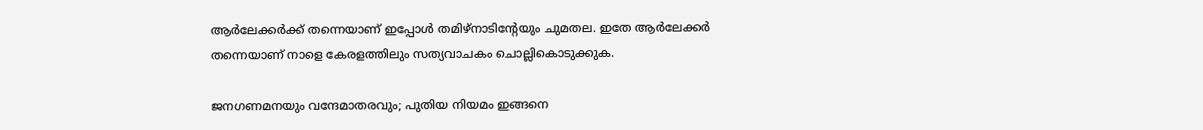ആര്‍ലേക്കര്‍ക്ക് തന്നെയാണ് ഇപ്പോള്‍ തമിഴ്‌നാടിന്റേയും ചുമതല. ഇതേ ആര്‍ലേക്കര്‍ തന്നെയാണ് നാളെ കേരളത്തിലും സത്യവാചകം ചൊല്ലികൊടുക്കുക.

ജനഗണമനയും വന്ദേമാതരവും; പുതിയ നിയമം ഇങ്ങനെ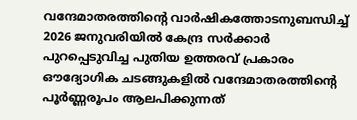വന്ദേമാതരത്തിന്റെ വാര്‍ഷികത്തോടനുബന്ധിച്ച് 2026 ജനുവരിയില്‍ കേന്ദ്ര സര്‍ക്കാര്‍ പുറപ്പെടുവിച്ച പുതിയ ഉത്തരവ് പ്രകാരം ഔദ്യോഗിക ചടങ്ങുകളില്‍ വന്ദേമാതരത്തിന്റെ പൂര്‍ണ്ണരൂപം ആലപിക്കുന്നത്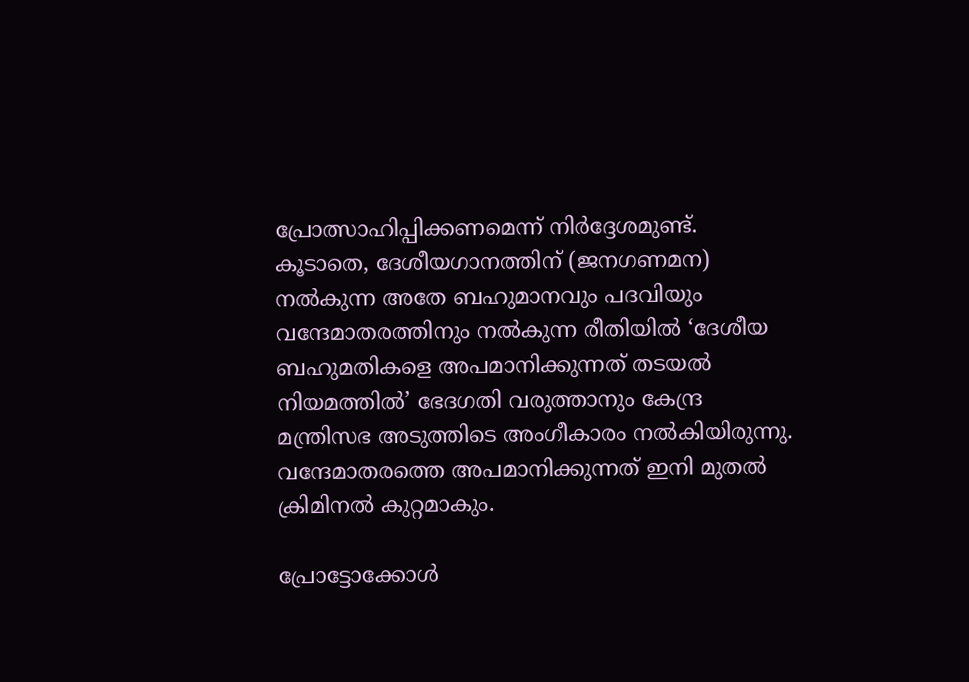പ്രോത്സാഹിപ്പിക്കണമെന്ന് നിര്‍ദ്ദേശമുണ്ട്. കൂടാതെ, ദേശീയഗാനത്തിന് (ജനഗണമന) നല്‍കുന്ന അതേ ബഹുമാനവും പദവിയും വന്ദേമാതരത്തിനും നല്‍കുന്ന രീതിയില്‍ ‘ദേശീയ ബഹുമതികളെ അപമാനിക്കുന്നത് തടയല്‍ നിയമത്തില്‍’ ഭേദഗതി വരുത്താനും കേന്ദ്ര മന്ത്രിസഭ അടുത്തിടെ അംഗീകാരം നല്‍കിയിരുന്നു. വന്ദേമാതരത്തെ അപമാനിക്കുന്നത് ഇനി മുതല്‍ ക്രിമിനല്‍ കുറ്റമാകും.

പ്രോട്ടോക്കോള്‍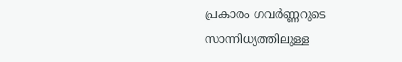പ്രകാരം ഗവര്‍ണ്ണറുടെ സാന്നിധ്യത്തിലുള്ള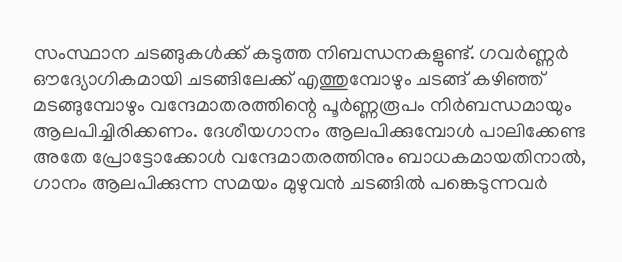സംസ്ഥാന ചടങ്ങുകള്‍ക്ക് കടുത്ത നിബന്ധനകളുണ്ട്. ഗവര്‍ണ്ണര്‍ ഔദ്യോഗികമായി ചടങ്ങിലേക്ക് എത്തുമ്പോഴും ചടങ്ങ് കഴിഞ്ഞ് മടങ്ങുമ്പോഴും വന്ദേമാതരത്തിന്റെ പൂര്‍ണ്ണരൂപം നിര്‍ബന്ധമായും ആലപിച്ചിരിക്കണം. ദേശീയഗാനം ആലപിക്കുമ്പോള്‍ പാലിക്കേണ്ട അതേ പ്രോട്ടോക്കോള്‍ വന്ദേമാതരത്തിനും ബാധകമായതിനാല്‍, ഗാനം ആലപിക്കുന്ന സമയം മുഴുവന്‍ ചടങ്ങില്‍ പങ്കെടുന്നവര്‍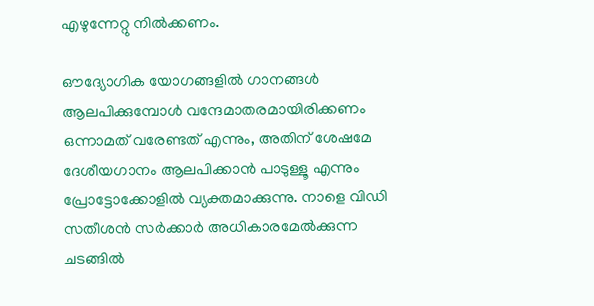എഴുന്നേറ്റു നില്‍ക്കണം.

ഔദ്യോഗിക യോഗങ്ങളില്‍ ഗാനങ്ങള്‍ ആലപിക്കുമ്പോള്‍ വന്ദേമാതരമായിരിക്കണം ഒന്നാമത് വരേണ്ടത് എന്നും, അതിന് ശേഷമേ ദേശീയഗാനം ആലപിക്കാന്‍ പാടുള്ളൂ എന്നും പ്രോട്ടോക്കോളില്‍ വ്യക്തമാക്കുന്നു. നാളെ വിഡി സതീശന്‍ സര്‍ക്കാര്‍ അധികാരമേല്‍ക്കുന്ന ചടങ്ങില്‍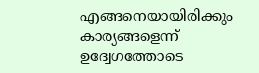എങ്ങനെയായിരിക്കും കാര്യങ്ങളെന്ന് ഉദ്വേഗത്തോടെ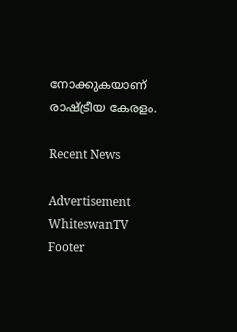നോക്കുകയാണ് രാഷ്ട്രീയ കേരളം.

Recent News

Advertisement
WhiteswanTV Footer